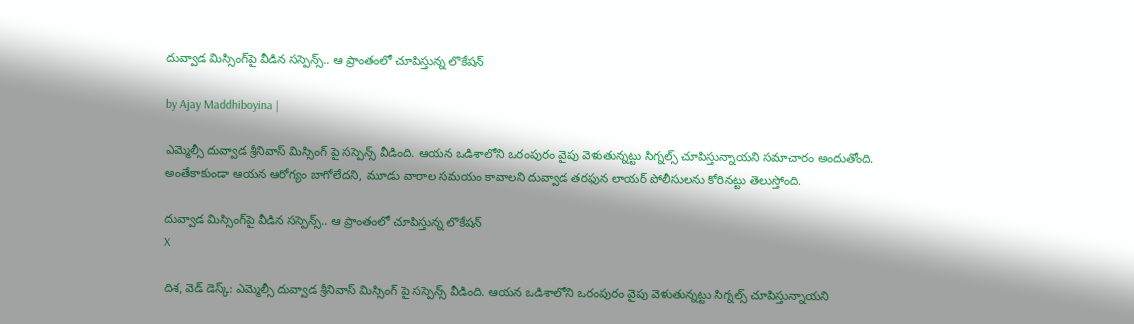దువ్వాడ మిస్సింగ్‌పై వీడిన సస్పెన్స్.. ఆ ప్రాంతంలో చూపిస్తున్న లొకేషన్

by Ajay Maddhiboyina |

ఎమ్మెల్సీ దువ్వాడ శ్రీనివాస్ మిస్సింగ్ పై సస్పెన్స్ వీడింది. ఆయన ఒడిశాలోని ఒరంపురం వైపు వెళుతున్నట్టు సిగ్నల్స్ చూపిస్తున్నాయని సమాచారం అందుతోంది. అంతేకాకుండా ఆయన ఆరోగ్యం బాగోలేదని, మూడు వారాల సమయం కావాలని దువ్వాడ తరఫున లాయర్ పోలీసులను కోరినట్టు తెలుస్తోంది.

దువ్వాడ మిస్సింగ్‌పై వీడిన సస్పెన్స్.. ఆ ప్రాంతంలో చూపిస్తున్న లొకేషన్
X

దిశ, వెడ్ డెస్క్: ఎమ్మెల్సీ దువ్వాడ శ్రీనివాస్ మిస్సింగ్ పై సస్పెన్స్ వీడింది. ఆయన ఒడిశాలోని ఒరంపురం వైపు వెళుతున్నట్టు సిగ్నల్స్ చూపిస్తున్నాయని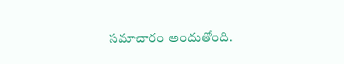సమాచారం అందుతోంది.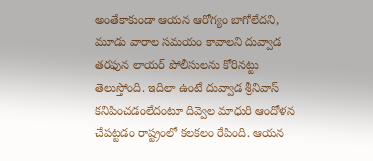అంతేకాకుండా ఆయన ఆరోగ్యం బాగోలేదని, మూడు వారాల సమయం కావాలని దువ్వాడ తరఫున లాయర్ పోలీసులను కోరినట్టు తెలుస్తోంది. ఇదిలా ఉంటే దువ్వాడ శ్రీనివాస్ క‌నిపించ‌డంలేదంటూ దివ్వెల మాధురి ఆందోళ‌న చేప‌ట్ట‌డం రాష్ట్రంలో క‌ల‌క‌లం రేపింది. ఆయ‌న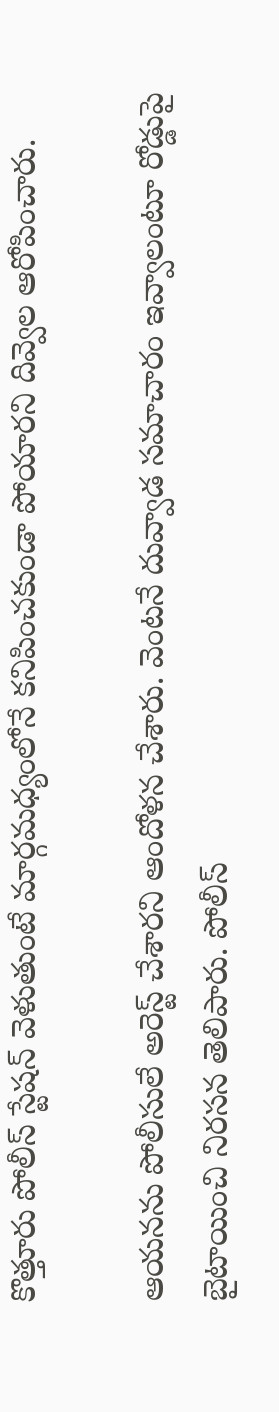కొత్తూరు పోలీస్ స్టేష‌న్ వెళుతుంటే మార్గ‌మ‌ధ్యంలోనే క‌నిపించ‌కుండా పోయార‌ని దివ్వెల ఆరోపించారు.

ఆయ‌న‌ను పోలీసులే అరెస్ట్ చేశార‌ని ఆందోళ‌న చేశారు. వెంట‌నే దువ్వాడ స‌మాచారం ఇవ్వాలంటూ రోడ్డుపై బైటాయించి నిర‌స‌న తెలిపారు. పోలీస్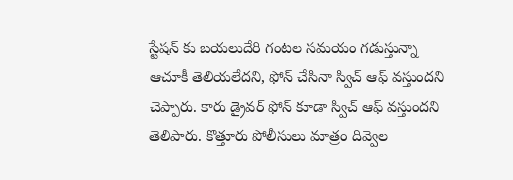స్టేష‌న్ కు బ‌య‌లుదేరి గంట‌ల స‌మ‌యం గ‌డుస్తున్నా ఆచూకీ తెలియ‌లేద‌ని, ఫోన్ చేసినా స్విచ్ ఆఫ్ వ‌స్తుంద‌ని చెప్పారు. కారు డ్రైవ‌ర్ ఫోన్ కూడా స్విచ్ ఆఫ్ వ‌స్తుంద‌ని తెలిపారు. కొత్తూరు పోలీసులు మాత్రం దివ్వెల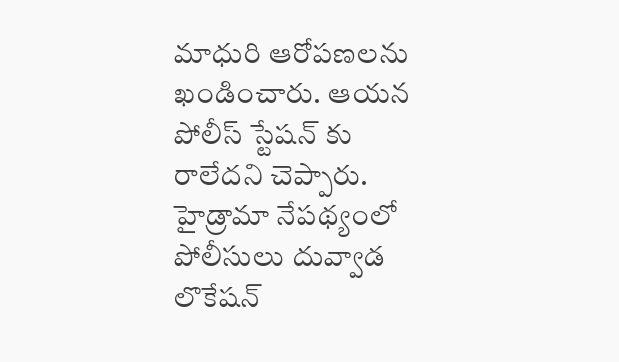మాధురి ఆరోప‌ణ‌లను ఖండించారు. ఆయ‌న పోలీస్ స్టేష‌న్ కు రాలేద‌ని చెప్పారు. హైడ్రామా నేప‌థ్యంలో పోలీసులు దువ్వాడ లొకేష‌న్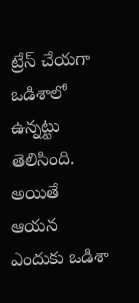ట్రేస్ చేయ‌గా ఒడిశాలో ఉన్న‌ట్టు తెలిసింది. అయితే ఆయ‌న ఎందుకు ఒడిశా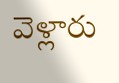వెళ్లారు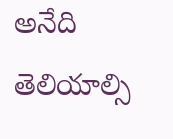అనేది తెలియాల్సి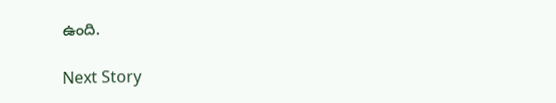ఉంది.

Next Story